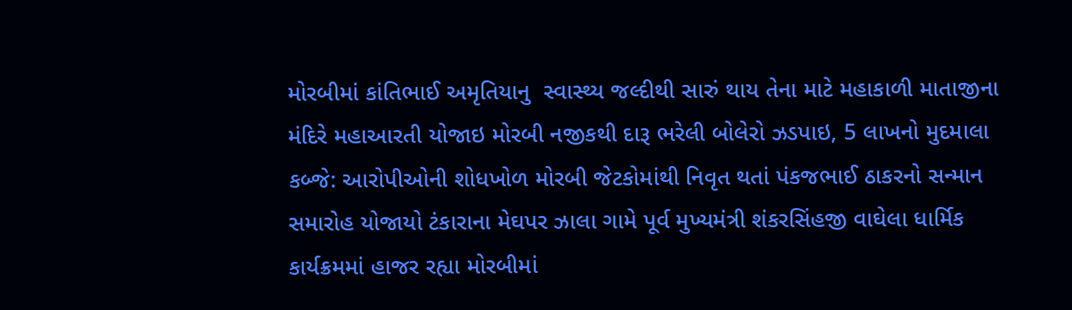મોરબીમાં કાંતિભાઈ અમૃતિયાનુ  સ્વાસ્થ્ય જલ્દીથી સારું થાય તેના માટે મહાકાળી માતાજીના મંદિરે મહાઆરતી યોજાઇ મોરબી નજીકથી દારૂ ભરેલી બોલેરો ઝડપાઇ, 5 લાખનો મુદમાલા કબ્જે: આરોપીઓની શોધખોળ મોરબી જેટકોમાંથી નિવૃત થતાં પંકજભાઈ ઠાકરનો સન્માન સમારોહ યોજાયો ટંકારાના મેઘપર ઝાલા ગામે પૂર્વ મુખ્યમંત્રી શંકરસિંહજી વાઘેલા ધાર્મિક કાર્યક્રમમાં હાજર રહ્યા મોરબીમાં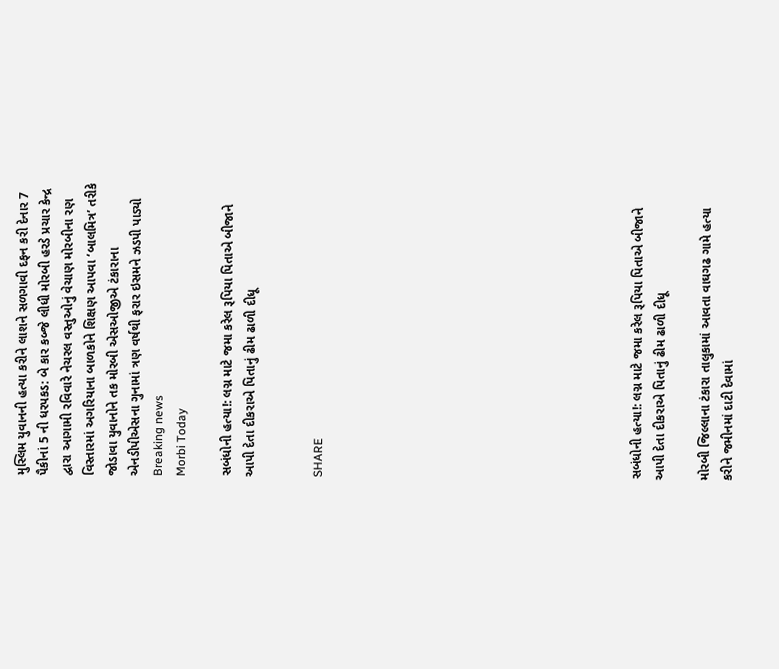મુસ્લિમ યુવાનની હત્યા કરીને લાશને સળગાવી દફન કરી દેનાર 7 પૈકીનાં 5 ની ધરપકડ: બે કાર કબ્જે લીધી મોરબી હરડે પ્રચાર કેન્દ્ર દ્વારા આગામી રવિવારે નેચરલ વસ્તુઓનું વેચાણ મોરબીના રણ વિસ્તારમાં અગરિયાના બાળકોને શિક્ષણ આપવા ‘બાલમિત્ર’ તરીકે જોડાવા યુવાનોને તક મોરબી એસઓજીએ ટંકારાના એનડીપીએસના ગુનામાં ત્રણ વર્ષથી ફરાર ઇસમને ઝડપી પાડ્યો
Breaking news
Morbi Today

સબંધોની હત્યા!: લગ્ન માટે જમા કરેલ રૂપિયા પિતાએ બીજાને આપી દેતા દીકરાએ પિતાનું ઢીમ ઢાળી દીધૂ


SHARE













સબંધોની હત્યા!: લગ્ન માટે જમા કરેલ રૂપિયા પિતાએ બીજાને આપી દેતા દીકરાએ પિતાનું ઢીમ ઢાળી દીધૂ

મોરબી જિલ્લાના ટંકારા તાલુકામાં આવતા વાઘગઢ ગામે હત્યા કરીને જમીનમાં દાટી દેવામાં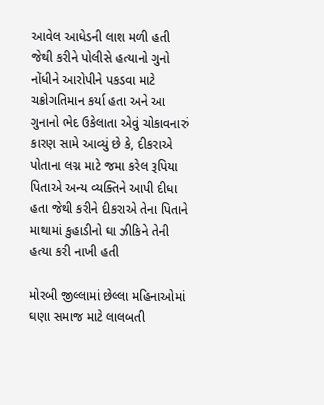આવેલ આધેડની લાશ મળી હતી જેથી કરીને પોલીસે હત્યાનો ગુનો નોંધીને આરોપીને પકડવા માટે ચક્રોગતિમાન કર્યા હતા અને આ ગુનાનો ભેદ ઉકેલાતા એવું ચોકાવનારું કારણ સામે આવ્યું છે કે, દીકરાએ પોતાના લગ્ન માટે જમા કરેલ રૂપિયા પિતાએ અન્ય વ્યક્તિને આપી દીધા હતા જેથી કરીને દીકરાએ તેના પિતાને માથામાં કુહાડીનો ઘા ઝીકિને તેની હત્યા કરી નાખી હતી

મોરબી જીલ્લામાં છેલ્લા મહિનાઓમાં ઘણા સમાજ માટે લાલબતી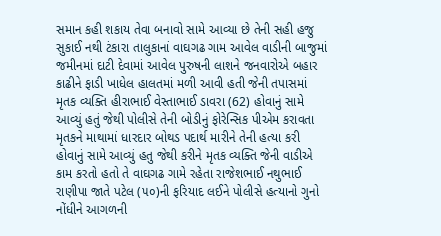સમાન કહી શકાય તેવા બનાવો સામે આવ્યા છે તેની સહી હજુ સુકાઈ નથી ટંકારા તાલુકાનાં વાઘગઢ ગામ આવેલ વાડીની બાજુમાં જમીનમાં દાટી દેવામાં આવેલ પુરુષની લાશને જનવારોએ બહાર કાઢીને ફાડી ખાધેલ હાલતમાં મળી આવી હતી જેની તપાસમાં મૃતક વ્યક્તિ હીરાભાઈ વેસ્તાભાઈ ડાવરા (62) હોવાનું સામે આવ્યું હતું જેથી પોલીસે તેની બોડીનું ફોરેન્સિક પીએમ કરાવતા મૃતકને માથામાં ધારદાર બોથડ પદાર્થ મારીને તેની હત્યા કરી હોવાનું સામે આવ્યું હતુ જેથી કરીને મૃતક વ્યક્તિ જેની વાડીએ કામ કરતો હતો તે વાઘગઢ ગામે રહેતા રાજેશભાઈ નથુભાઈ રાણીપા જાતે પટેલ (૫૦)ની ફરિયાદ લઈને પોલીસે હત્યાનો ગુનો નોંધીને આગળની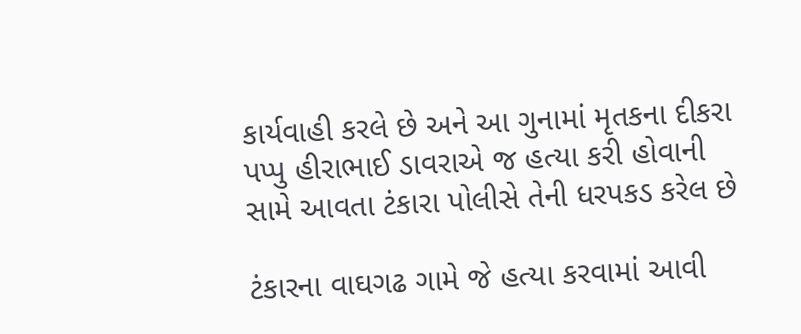કાર્યવાહી કરલે છે અને આ ગુનામાં મૃતકના દીકરા પપ્પુ હીરાભાઈ ડાવરાએ જ હત્યા કરી હોવાની સામે આવતા ટંકારા પોલીસે તેની ધરપકડ કરેલ છે

ટંકારના વાઘગઢ ગામે જે હત્યા કરવામાં આવી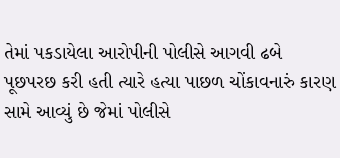તેમાં પકડાયેલા આરોપીની પોલીસે આગવી ઢબે પૂછપરછ કરી હતી ત્યારે હત્યા પાછળ ચોંકાવનારું કારણ સામે આવ્યું છે જેમાં પોલીસે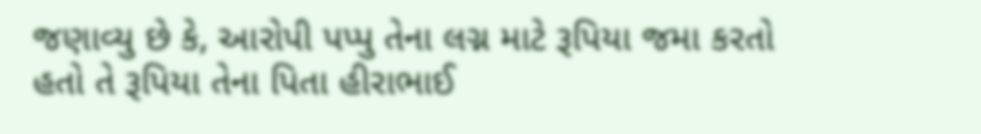જણાવ્યુ છે કે, આરોપી પપ્પુ તેના લગ્ન માટે રૂપિયા જમા કરતો હતો તે રૂપિયા તેના પિતા હીરાભાઈ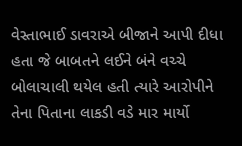વેસ્તાભાઈ ડાવરાએ બીજાને આપી દીધા હતા જે બાબતને લઈને બંને વચ્ચે બોલાચાલી થયેલ હતી ત્યારે આરોપીને તેના પિતાના લાકડી વડે માર માર્યો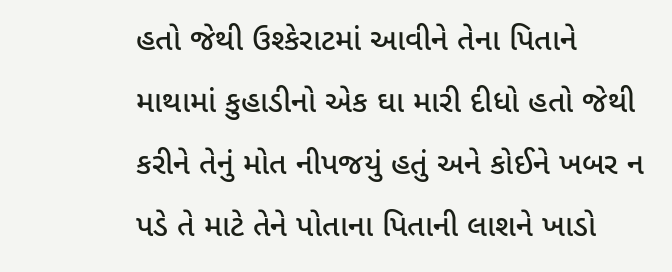હતો જેથી ઉશ્કેરાટમાં આવીને તેના પિતાને માથામાં કુહાડીનો એક ઘા મારી દીધો હતો જેથી કરીને તેનું મોત નીપજયું હતું અને કોઈને ખબર ન પડે તે માટે તેને પોતાના પિતાની લાશને ખાડો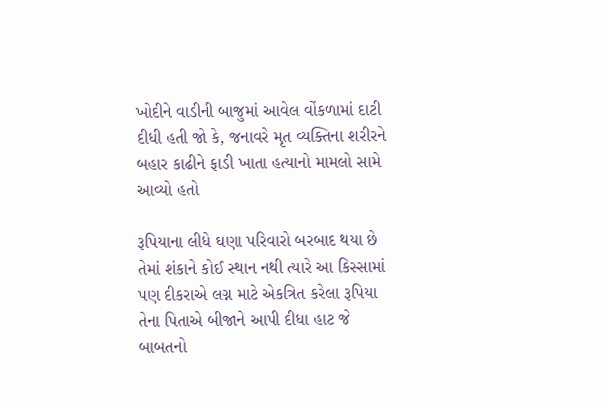ખોદીને વાડીની બાજુમાં આવેલ વોંકળામાં દાટી દીધી હતી જો કે, જનાવરે મૃત વ્યક્તિના શરીરને બહાર કાઢીને ફાડી ખાતા હત્યાનો મામલો સામે આવ્યો હતો

રૂપિયાના લીધે ઘણા પરિવારો બરબાદ થયા છે તેમાં શંકાને કોઈ સ્થાન નથી ત્યારે આ કિસ્સામાં પણ દીકરાએ લગ્ન માટે એકત્રિત કરેલા રૂપિયા તેના પિતાએ બીજાને આપી દીધા હાટ જે બાબતનો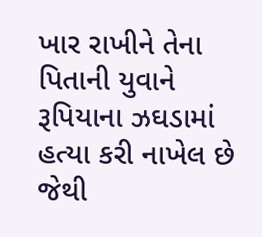ખાર રાખીને તેના પિતાની યુવાને રૂપિયાના ઝઘડામાં હત્યા કરી નાખેલ છે જેથી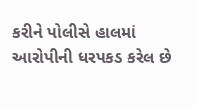કરીને પોલીસે હાલમાં આરોપીની ધરપકડ કરેલ છે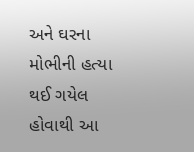અને ઘરના મોભીની હત્યા થઈ ગયેલ હોવાથી આ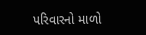પરિવારનો માળો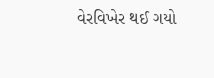વેરવિખેર થઈ ગયો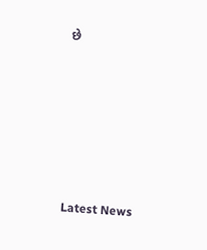છે






Latest News